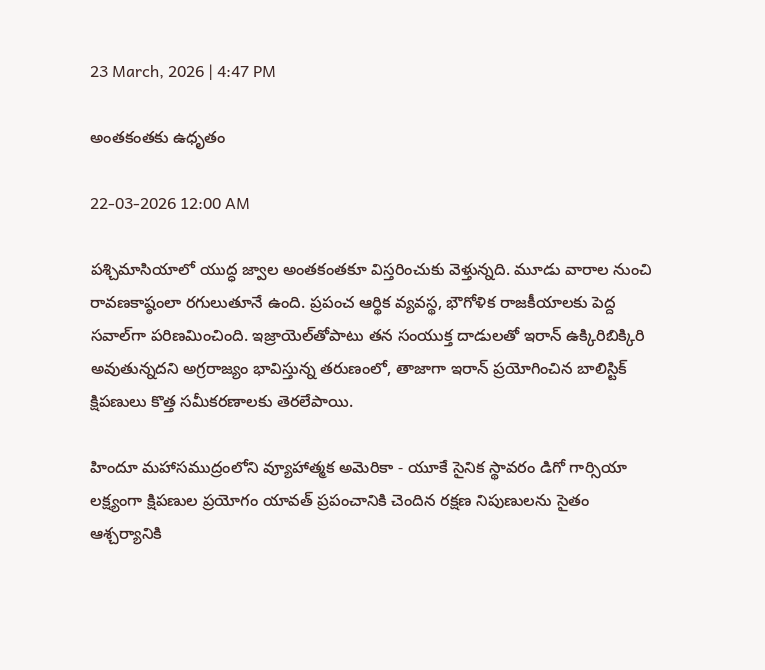23 March, 2026 | 4:47 PM

అంతకంతకు ఉధృతం

22-03-2026 12:00 AM

పశ్చిమాసియాలో యుద్ధ జ్వాల అంతకంతకూ విస్తరించుకు వెళ్తున్నది. మూడు వారాల నుంచి రావణకాష్ఠంలా రగులుతూనే ఉంది. ప్రపంచ ఆర్థిక వ్యవస్థ, భౌగోళిక రాజకీయాలకు పెద్ద సవాల్‌గా పరిణమించింది. ఇజ్రాయెల్‌తోపాటు తన సంయుక్త దాడులతో ఇరాన్ ఉక్కిరిబిక్కిరి అవుతున్నదని అగ్రరాజ్యం భావిస్తున్న తరుణంలో, తాజాగా ఇరాన్ ప్రయోగించిన బాలిస్టిక్ క్షిపణులు కొత్త సమీకరణాలకు తెరలేపాయి.

హిందూ మహాసముద్రంలోని వ్యూహాత్మక అమెరికా - యూకే సైనిక స్థావరం డిగో గార్సియా లక్ష్యంగా క్షిపణుల ప్రయోగం యావత్ ప్రపంచానికి చెందిన రక్షణ నిపుణులను సైతం ఆశ్చర్యానికి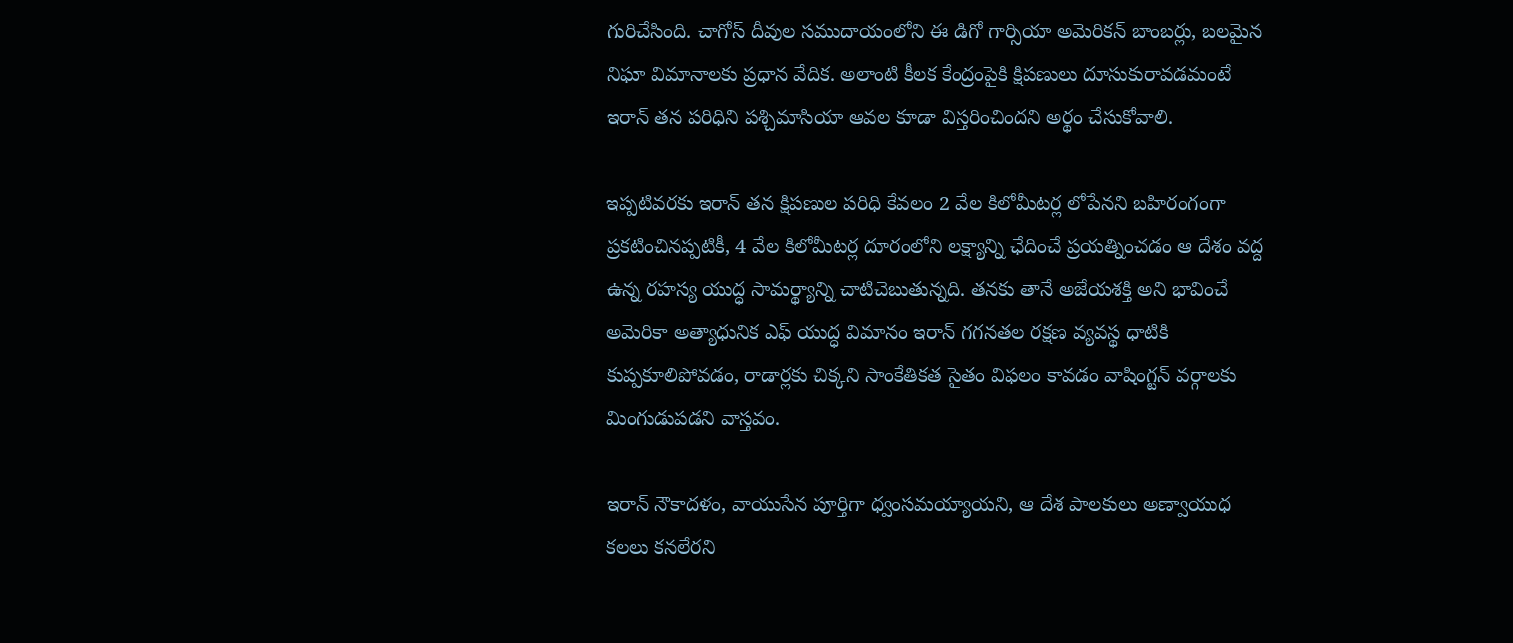గురిచేసింది. చాగోస్ దీవుల సముదాయంలోని ఈ డిగో గార్సియా అమెరికన్ బాంబర్లు, బలమైన నిఘా విమానాలకు ప్రధాన వేదిక. అలాంటి కీలక కేంద్రంపైకి క్షిపణులు దూసుకురావడమంటే ఇరాన్ తన పరిధిని పశ్చిమాసియా ఆవల కూడా విస్తరించిందని అర్థం చేసుకోవాలి.

ఇప్పటివరకు ఇరాన్ తన క్షిపణుల పరిధి కేవలం 2 వేల కిలోమీటర్ల లోపేనని బహిరంగంగా ప్రకటించినప్పటికీ, 4 వేల కిలోమీటర్ల దూరంలోని లక్ష్యాన్ని ఛేదించే ప్రయత్నించడం ఆ దేశం వద్ద ఉన్న రహస్య యుద్ధ సామర్థ్యాన్ని చాటిచెబుతున్నది. తనకు తానే అజేయశక్తి అని భావించే అమెరికా అత్యాధునిక ఎఫ్ యుద్ధ విమానం ఇరాన్ గగనతల రక్షణ వ్యవస్థ ధాటికి కుప్పకూలిపోవడం, రాడార్లకు చిక్కని సాంకేతికత సైతం విఫలం కావడం వాషింగ్టన్ వర్గాలకు మింగుడుపడని వాస్తవం.

ఇరాన్ నౌకాదళం, వాయుసేన పూర్తిగా ధ్వంసమయ్యాయని, ఆ దేశ పాలకులు అణ్వాయుధ కలలు కనలేరని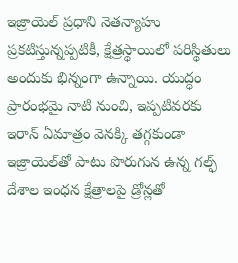ఇజ్రాయెల్ ప్రధాని నెతన్యాహు ప్రకటిస్తున్నప్పటికీ, క్షేత్రస్థాయిలో పరిస్థితులు అందుకు భిన్నంగా ఉన్నాయి. యుద్ధం ప్రారంభమై నాటి నుంచి, ఇప్పటివరకు ఇరాన్ ఏమాత్రం వెనక్కి తగ్గకుండా ఇజ్రాయెల్‌తో పాటు పొరుగున ఉన్న గల్ఫ్ దేశాల ఇంధన క్షేత్రాలపై డ్రోన్లతో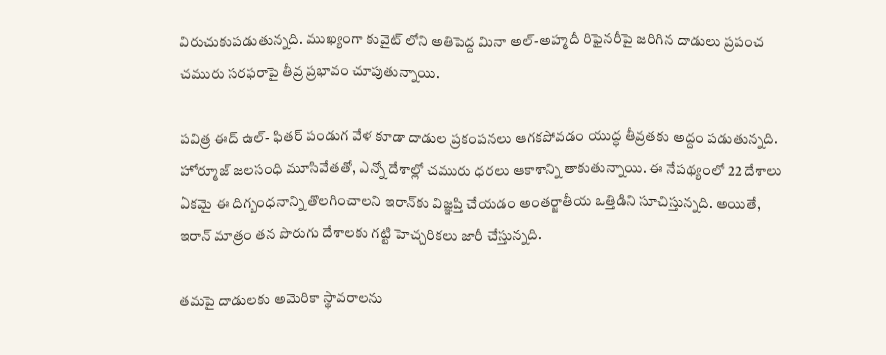విరుచుకుపడుతున్నది. ముఖ్యంగా కువైట్ లోని అతిపెద్ద మినా అల్-అహ్మదీ రిఫైనరీపై జరిగిన దాడులు ప్రపంచ చమురు సరఫరాపై తీవ్ర ప్రభావం చూపుతున్నాయి.

పవిత్ర ఈద్ ఉల్- ఫితర్ పండుగ వేళ కూడా దాడుల ప్రకంపనలు ఆగకపోవడం యుద్ధ తీవ్రతకు అద్దం పడుతున్నది. హోర్మూజ్ జలసంధి మూసివేతతో, ఎన్నో దేశాల్లో చమురు ధరలు ఆకాశాన్ని తాకుతున్నాయి. ఈ నేపథ్యంలో 22 దేశాలు ఏకమై ఈ దిగ్బంధనాన్ని తొలగించాలని ఇరాన్‌కు విజ్ఞప్తి చేయడం అంతర్జాతీయ ఒత్తిడిని సూచిస్తున్నది. అయితే, ఇరాన్ మాత్రం తన పొరుగు దేశాలకు గట్టి హెచ్చరికలు జారీ చేస్తున్నది.

తమపై దాడులకు అమెరికా స్థావరాలను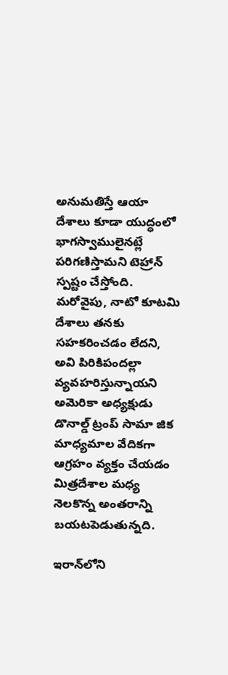అనుమతిస్తే ఆయా దేశాలు కూడా యుద్ధంలో భాగస్వాములైనట్లే పరిగణిస్తామని టెహ్రాన్ స్పష్టం చేస్తోంది. మరోవైపు, నాటో కూటమి దేశాలు తనకు సహకరించడం లేదని, అవి పిరికిపందల్లా వ్యవహరిస్తున్నాయని అమెరికా అధ్యక్షుడు డొనాల్డ్ ట్రంప్ సామా జిక మాధ్యమాల వేదికగా ఆగ్రహం వ్యక్తం చేయడం మిత్రదేశాల మధ్య నెలకొన్న అంతరాన్ని బయటపెడుతున్నది.

ఇరాన్‌లోని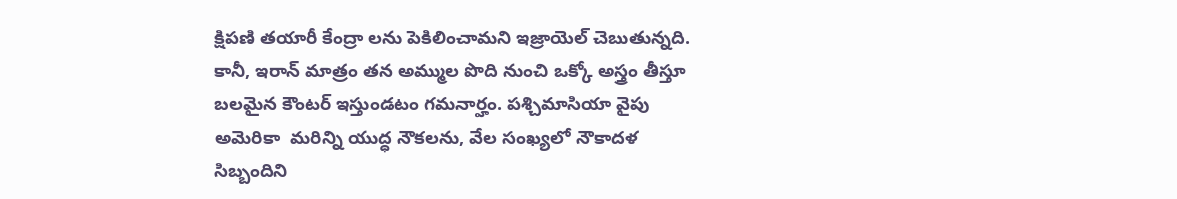క్షిపణి తయారీ కేంద్రా లను పెకిలించామని ఇజ్రాయెల్ చెబుతున్నది.  కానీ, ఇరాన్ మాత్రం తన అమ్ముల పొది నుంచి ఒక్కో అస్త్రం తీస్తూ బలమైన కౌంటర్ ఇస్తుండటం గమనార్హం. పశ్చిమాసియా వైపు అమెరికా  మరిన్ని యుద్ధ నౌకలను, వేల సంఖ్యలో నౌకాదళ సిబ్బందిని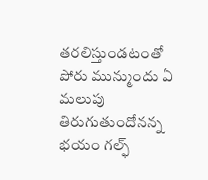తరలిస్తుండటంతో పోరు మున్ముందు ఏ మలుపు తిరుగుతుందోనన్న భయం గల్ఫ్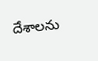దేశాలను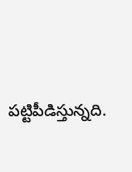పట్టిపీడిస్తున్నది.